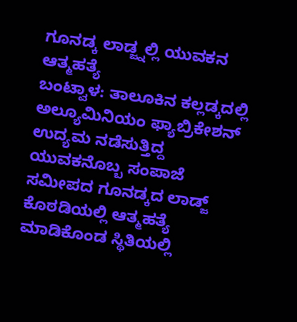ಗೂನಡ್ಕ ಲಾಡ್ಜ್ನಲ್ಲಿ ಯುವಕನ ಆತ್ಮಹತ್ಯೆ
ಬಂಟ್ವಾಳ: ತಾಲೂಕಿನ ಕಲ್ಲಡ್ಕದಲ್ಲಿ ಅಲ್ಯೂಮಿನಿಯಂ ಫ್ಯಾಬ್ರಿಕೇಶನ್ ಉದ್ಯಮ ನಡೆಸುತ್ತಿದ್ದ ಯುವಕನೊಬ್ಬ ಸಂಪಾಜೆ ಸಮೀಪದ ಗೂನಡ್ಕದ ಲಾಡ್ಜ್ ಕೊಠಡಿಯಲ್ಲಿ ಆತ್ಮಹತ್ಯೆ ಮಾಡಿಕೊಂಡ ಸ್ಥಿತಿಯಲ್ಲಿ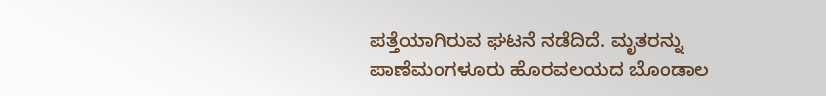ಪತ್ತೆಯಾಗಿರುವ ಘಟನೆ ನಡೆದಿದೆ. ಮೃತರನ್ನು ಪಾಣೆಮಂಗಳೂರು ಹೊರವಲಯದ ಬೊಂಡಾಲ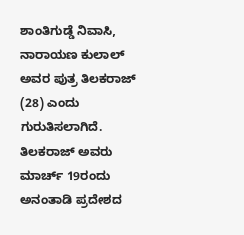ಶಾಂತಿಗುಡ್ಡೆ ನಿವಾಸಿ, ನಾರಾಯಣ ಕುಲಾಲ್ ಅವರ ಪುತ್ರ ತಿಲಕರಾಜ್ (28) ಎಂದು ಗುರುತಿಸಲಾಗಿದೆ. ತಿಲಕರಾಜ್ ಅವರು ಮಾರ್ಚ್ 19ರಂದು ಅನಂತಾಡಿ ಪ್ರದೇಶದ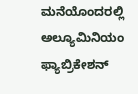ಮನೆಯೊಂದರಲ್ಲಿ ಅಲ್ಯೂಮಿನಿಯಂ ಫ್ಯಾಬ್ರಿಕೇಶನ್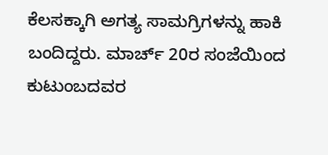ಕೆಲಸಕ್ಕಾಗಿ ಅಗತ್ಯ ಸಾಮಗ್ರಿಗಳನ್ನು ಹಾಕಿ ಬಂದಿದ್ದರು. ಮಾರ್ಚ್ 20ರ ಸಂಜೆಯಿಂದ ಕುಟುಂಬದವರ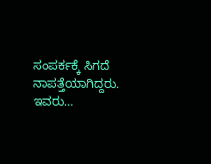ಸಂಪರ್ಕಕ್ಕೆ ಸಿಗದೆ ನಾಪತ್ತೆಯಾಗಿದ್ದರು. ಇವರು…